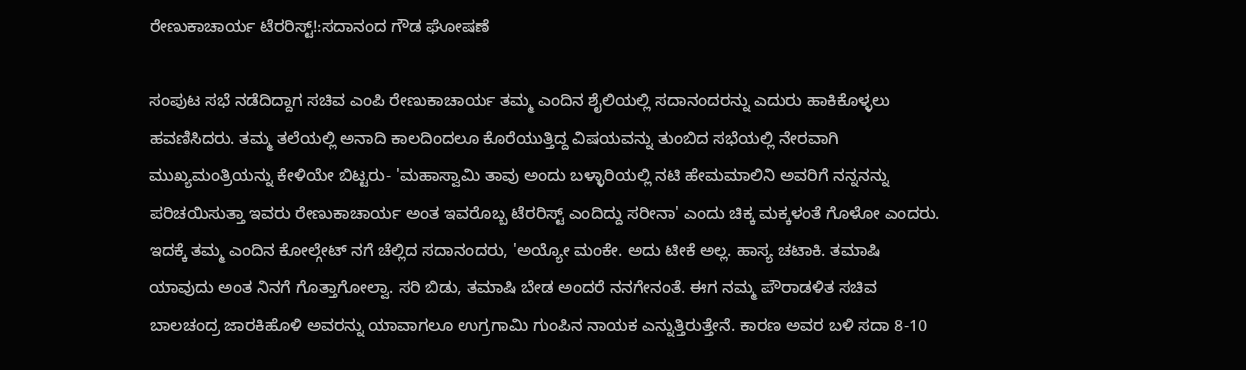ರೇಣುಕಾಚಾರ್ಯ ಟೆರರಿಸ್ಟ್!:ಸದಾನಂದ ಗೌಡ ಘೋಷಣೆ

ಸಂಪುಟ ಸಭೆ ನಡೆದಿದ್ದಾಗ ಸಚಿವ ಎಂಪಿ ರೇಣುಕಾಚಾರ್ಯ ತಮ್ಮ ಎಂದಿನ ಶೈಲಿಯಲ್ಲಿ ಸದಾನಂದರನ್ನು ಎದುರು ಹಾಕಿಕೊಳ್ಳಲು ಹವಣಿಸಿದರು. ತಮ್ಮ ತಲೆಯಲ್ಲಿ ಅನಾದಿ ಕಾಲದಿಂದಲೂ ಕೊರೆಯುತ್ತಿದ್ದ ವಿಷಯವನ್ನು ತುಂಬಿದ ಸಭೆಯಲ್ಲಿ ನೇರವಾಗಿ ಮುಖ್ಯಮಂತ್ರಿಯನ್ನು ಕೇಳಿಯೇ ಬಿಟ್ಟರು- 'ಮಹಾಸ್ವಾಮಿ ತಾವು ಅಂದು ಬಳ್ಳಾರಿಯಲ್ಲಿ ನಟಿ ಹೇಮಮಾಲಿನಿ ಅವರಿಗೆ ನನ್ನನನ್ನು ಪರಿಚಯಿಸುತ್ತಾ ಇವರು ರೇಣುಕಾಚಾರ್ಯ ಅಂತ ಇವರೊಬ್ಬ ಟೆರರಿಸ್ಟ್ ಎಂದಿದ್ದು ಸರೀನಾ' ಎಂದು ಚಿಕ್ಕ ಮಕ್ಕಳಂತೆ ಗೊಳೋ ಎಂದರು.
ಇದಕ್ಕೆ ತಮ್ಮ ಎಂದಿನ ಕೋಲ್ಗೇಟ್ ನಗೆ ಚೆಲ್ಲಿದ ಸದಾನಂದರು, 'ಅಯ್ಯೋ ಮಂಕೇ. ಅದು ಟೀಕೆ ಅಲ್ಲ. ಹಾಸ್ಯ ಚಟಾಕಿ. ತಮಾಷಿ ಯಾವುದು ಅಂತ ನಿನಗೆ ಗೊತ್ತಾಗೋಲ್ವಾ. ಸರಿ ಬಿಡು, ತಮಾಷಿ ಬೇಡ ಅಂದರೆ ನನಗೇನಂತೆ. ಈಗ ನಮ್ಮ ಪೌರಾಡಳಿತ ಸಚಿವ ಬಾಲಚಂದ್ರ ಜಾರಕಿಹೊಳಿ ಅವರನ್ನು ಯಾವಾಗಲೂ ಉಗ್ರಗಾಮಿ ಗುಂಪಿನ ನಾಯಕ ಎನ್ನುತ್ತಿರುತ್ತೇನೆ. ಕಾರಣ ಅವರ ಬಳಿ ಸದಾ 8-10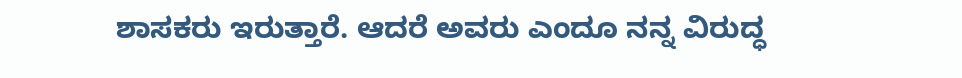ಶಾಸಕರು ಇರುತ್ತಾರೆ. ಆದರೆ ಅವರು ಎಂದೂ ನನ್ನ ವಿರುದ್ಧ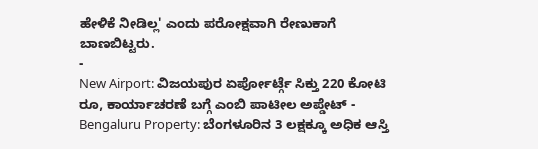ಹೇಳಿಕೆ ನೀಡಿಲ್ಲ' ಎಂದು ಪರೋಕ್ಷವಾಗಿ ರೇಣುಕಾಗೆ ಬಾಣಬಿಟ್ಟರು.
-
New Airport: ವಿಜಯಪುರ ಏರ್ಪೋರ್ಟ್ಗೆ ಸಿಕ್ತು 220 ಕೋಟಿ ರೂ, ಕಾರ್ಯಾಚರಣೆ ಬಗ್ಗೆ ಎಂಬಿ ಪಾಟೀಲ ಅಪ್ಡೇಟ್ -
Bengaluru Property: ಬೆಂಗಳೂರಿನ 3 ಲಕ್ಷಕ್ಕೂ ಅಧಿಕ ಆಸ್ತಿ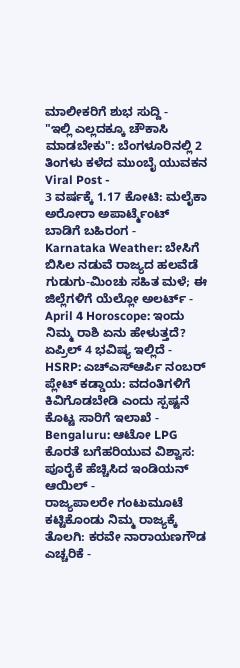ಮಾಲೀಕರಿಗೆ ಶುಭ ಸುದ್ದಿ -
"ಇಲ್ಲಿ ಎಲ್ಲದಕ್ಕೂ ಚೌಕಾಸಿ ಮಾಡಬೇಕು": ಬೆಂಗಳೂರಿನಲ್ಲಿ 2 ತಿಂಗಳು ಕಳೆದ ಮುಂಬೈ ಯುವಕನ Viral Post -
3 ವರ್ಷಕ್ಕೆ 1.17 ಕೋಟಿ: ಮಲೈಕಾ ಅರೋರಾ ಅಪಾರ್ಟ್ಮೆಂಟ್ ಬಾಡಿಗೆ ಬಹಿರಂಗ -
Karnataka Weather: ಬೇಸಿಗೆ ಬಿಸಿಲ ನಡುವೆ ರಾಜ್ಯದ ಹಲವೆಡೆ ಗುಡುಗು-ಮಿಂಚು ಸಹಿತ ಮಳೆ; ಈ ಜಿಲ್ಲೆಗಳಿಗೆ ಯೆಲ್ಲೋ ಅಲರ್ಟ್ -
April 4 Horoscope: ಇಂದು ನಿಮ್ಮ ರಾಶಿ ಏನು ಹೇಳುತ್ತದೆ? ಏಪ್ರಿಲ್ 4 ಭವಿಷ್ಯ ಇಲ್ಲಿದೆ -
HSRP: ಎಚ್ಎಸ್ಆರ್ಪಿ ನಂಬರ್ ಪ್ಲೇಟ್ ಕಡ್ಡಾಯ: ವದಂತಿಗಳಿಗೆ ಕಿವಿಗೊಡಬೇಡಿ ಎಂದು ಸ್ಪಷ್ಟನೆ ಕೊಟ್ಟ ಸಾರಿಗೆ ಇಲಾಖೆ -
Bengaluru: ಆಟೋ LPG ಕೊರತೆ ಬಗೆಹರಿಯುವ ವಿಶ್ವಾಸ: ಪೂರೈಕೆ ಹೆಚ್ಚಿಸಿದ ಇಂಡಿಯನ್ ಆಯಿಲ್ -
ರಾಜ್ಯಪಾಲರೇ ಗಂಟುಮೂಟೆ ಕಟ್ಟಿಕೊಂಡು ನಿಮ್ಮ ರಾಜ್ಯಕ್ಕೆ ತೊಲಗಿ: ಕರವೇ ನಾರಾಯಣಗೌಡ ಎಚ್ಚರಿಕೆ -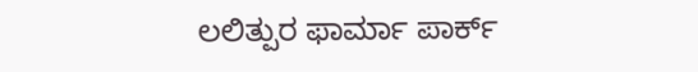ಲಲಿತ್ಪುರ ಫಾರ್ಮಾ ಪಾರ್ಕ್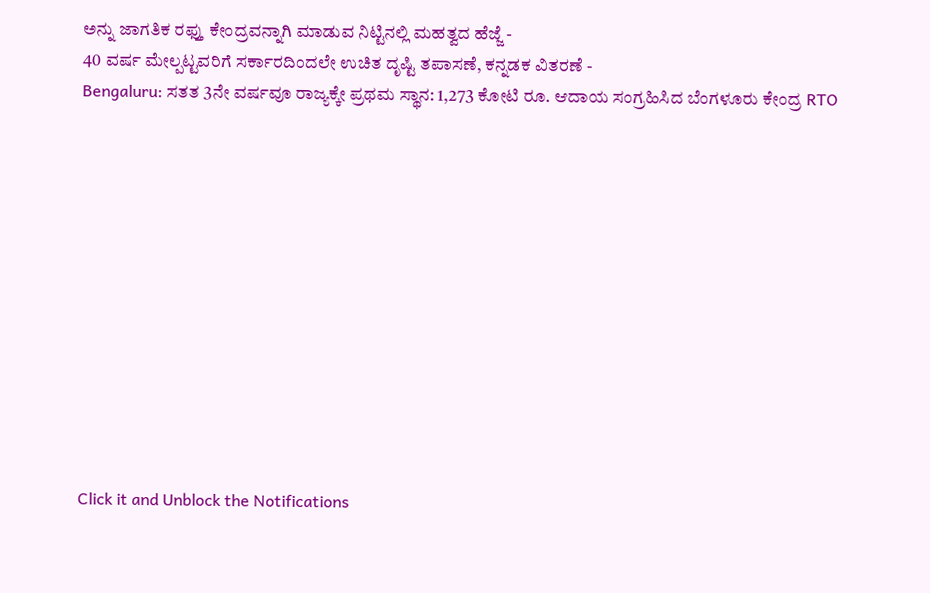ಅನ್ನು ಜಾಗತಿಕ ರಫ್ತು ಕೇಂದ್ರವನ್ನಾಗಿ ಮಾಡುವ ನಿಟ್ಟಿನಲ್ಲಿ ಮಹತ್ವದ ಹೆಜ್ಜೆ -
40 ವರ್ಷ ಮೇಲ್ಪಟ್ಟವರಿಗೆ ಸರ್ಕಾರದಿಂದಲೇ ಉಚಿತ ದೃಷ್ಟಿ ತಪಾಸಣೆ, ಕನ್ನಡಕ ವಿತರಣೆ -
Bengaluru: ಸತತ 3ನೇ ವರ್ಷವೂ ರಾಜ್ಯಕ್ಕೇ ಪ್ರಥಮ ಸ್ಥಾನ: 1,273 ಕೋಟಿ ರೂ. ಆದಾಯ ಸಂಗ್ರಹಿಸಿದ ಬೆಂಗಳೂರು ಕೇಂದ್ರ RTO












Click it and Unblock the Notifications